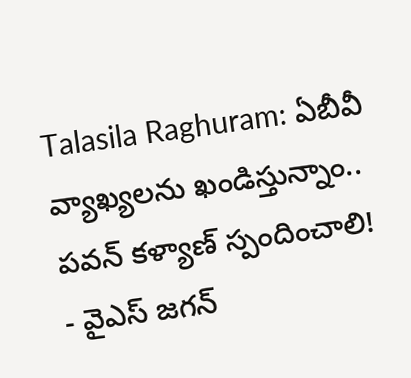Talasila Raghuram: ఏబీవీ వ్యాఖ్యలను ఖండిస్తున్నాం.. పవన్ కళ్యాణ్ స్పందించాలి!
- వైఎస్ జగన్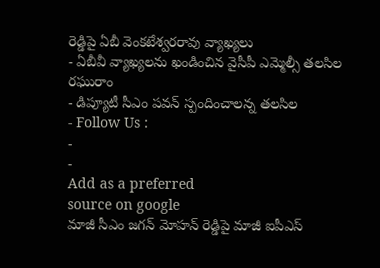రెడ్డిపై ఏబీ వెంకటేశ్వరరావు వ్యాఖ్యలు
- ఏబీవీ వ్యాఖ్యలను ఖండించిన వైసీపీ ఎమ్మెల్సీ తలసిల రఘురాం
- డిప్యూటీ సీఎం పవన్ స్పందించాలన్న తలసిల
- Follow Us :
-
-
Add as a preferred
source on google
మాజీ సీఎం జగన్ మోహన్ రెడ్డిపై మాజీ ఐపీఎస్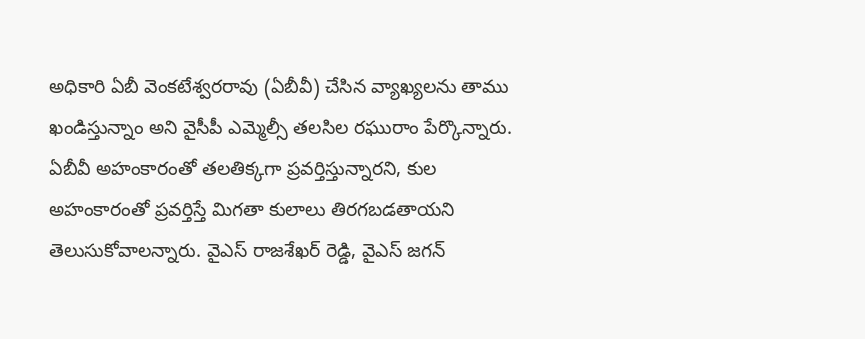అధికారి ఏబీ వెంకటేశ్వరరావు (ఏబీవీ) చేసిన వ్యాఖ్యలను తాము ఖండిస్తున్నాం అని వైసీపీ ఎమ్మెల్సీ తలసిల రఘురాం పేర్కొన్నారు. ఏబీవీ అహంకారంతో తలతిక్కగా ప్రవర్తిస్తున్నారని, కుల అహంకారంతో ప్రవర్తిస్తే మిగతా కులాలు తిరగబడతాయని తెలుసుకోవాలన్నారు. వైఎస్ రాజశేఖర్ రెడ్డి, వైఎస్ జగన్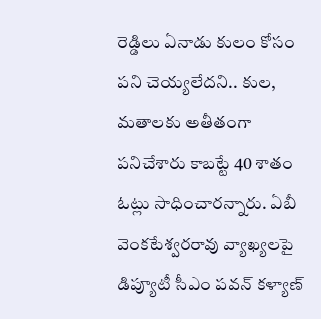రెడ్డిలు ఏనాడు కులం కోసం పని చెయ్యలేదని.. కుల, మతాలకు అతీతంగా పనిచేశారు కాబట్టే 40 శాతం ఓట్లు సాధించారన్నారు. ఏబీ వెంకటేశ్వరరావు వ్యాఖ్యలపై డిప్యూటీ సీఎం పవన్ కళ్యాణ్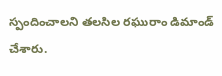స్పందించాలని తలసిల రఘురాం డిమాండ్ చేశారు.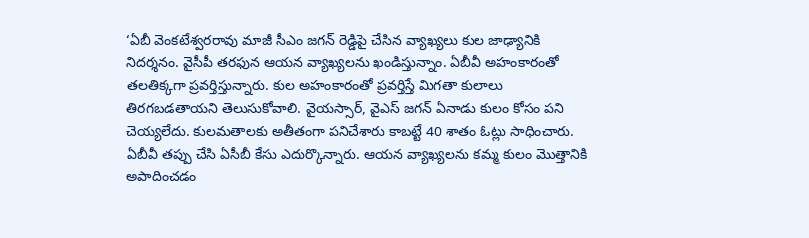‘ఏబీ వెంకటేశ్వరరావు మాజీ సీఎం జగన్ రెడ్డిపై చేసిన వ్యాఖ్యలు కుల జాఢ్యానికి నిదర్శనం. వైసీపీ తరఫున ఆయన వ్యాఖ్యలను ఖండిస్తున్నాం. ఏబీవీ అహంకారంతో తలతిక్కగా ప్రవర్తిస్తున్నారు. కుల అహంకారంతో ప్రవర్తిస్తే మిగతా కులాలు తిరగబడతాయని తెలుసుకోవాలి. వైయస్సార్, వైఎస్ జగన్ ఏనాడు కులం కోసం పని చెయ్యలేదు. కులమతాలకు అతీతంగా పనిచేశారు కాబట్టే 40 శాతం ఓట్లు సాధించారు. ఏబీవీ తప్పు చేసి ఏసీబీ కేసు ఎదుర్కొన్నారు. ఆయన వ్యాఖ్యలను కమ్మ కులం మొత్తానికి అపాదించడం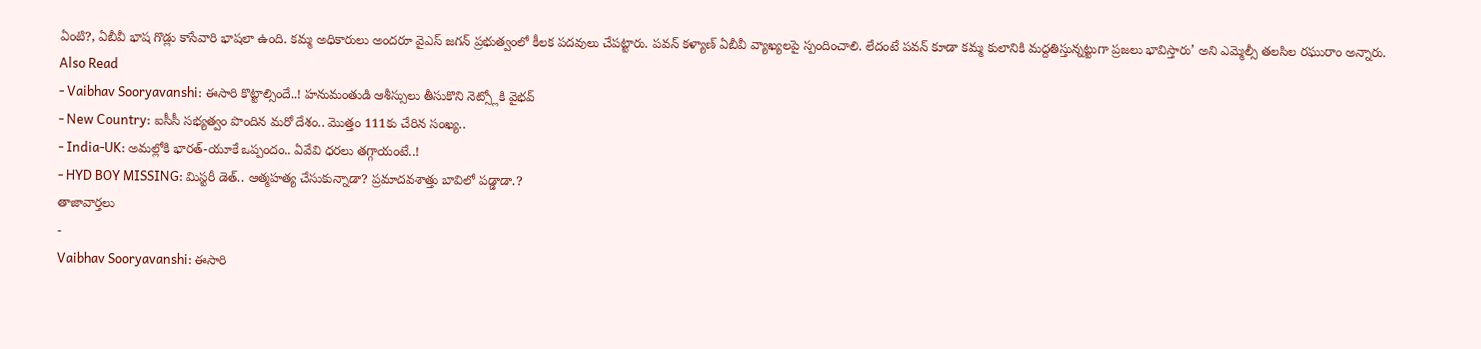ఏంటి?, ఏబీవీ భాష గొడ్లు కాసేవారి భాషలా ఉంది. కమ్మ అధికారులు అందరూ వైఎస్ జగన్ ప్రభుత్వంలో కీలక పదవులు చేపట్టారు. పవన్ కళ్యాణ్ ఏబీవీ వ్యాఖ్యలపై స్పందించాలి. లేదంటే పవన్ కూడా కమ్మ కులానికి మద్దతిస్తున్నట్టుగా ప్రజలు భావిస్తారు’ అని ఎమ్మెల్సీ తలసిల రఘురాం అన్నారు.
Also Read
- Vaibhav Sooryavanshi: ఈసారి కొట్టాల్సిందే..! హనుమంతుడి ఆశీస్సులు తీసుకొని నెట్స్లోకి వైభవ్
- New Country: ఐసీసీ సభ్యత్వం పొందిన మరో దేశం.. మొత్తం 111కు చేరిన సంఖ్య..
- India-UK: అమల్లోకి భారత్-యూకే ఒప్పందం.. ఏవేవి ధరలు తగ్గాయంటే..!
- HYD BOY MISSING: మిస్టరీ డెత్.. ఆత్మహత్య చేసుకున్నాడా? ప్రమాదవశాత్తు బావిలో పడ్డాడా.?
తాజావార్తలు
-
Vaibhav Sooryavanshi: ఈసారి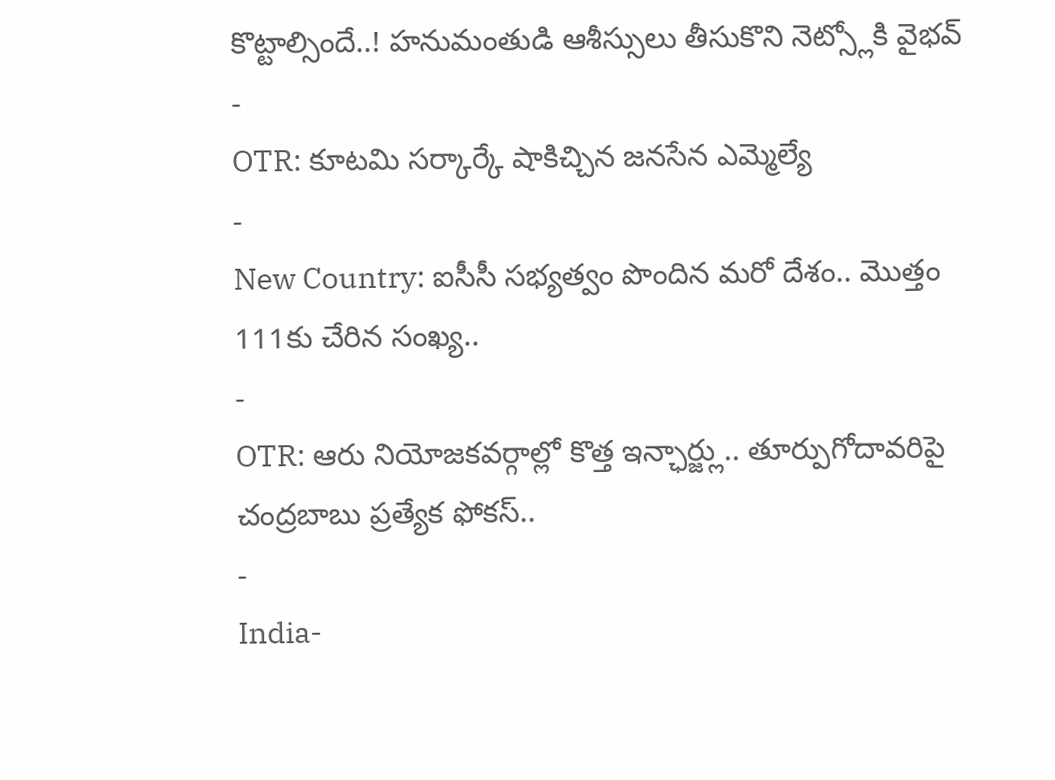కొట్టాల్సిందే..! హనుమంతుడి ఆశీస్సులు తీసుకొని నెట్స్లోకి వైభవ్
-
OTR: కూటమి సర్కార్కే షాకిచ్చిన జనసేన ఎమ్మెల్యే
-
New Country: ఐసీసీ సభ్యత్వం పొందిన మరో దేశం.. మొత్తం 111కు చేరిన సంఖ్య..
-
OTR: ఆరు నియోజకవర్గాల్లో కొత్త ఇన్ఛార్జ్లు.. తూర్పుగోదావరిపై చంద్రబాబు ప్రత్యేక ఫోకస్..
-
India-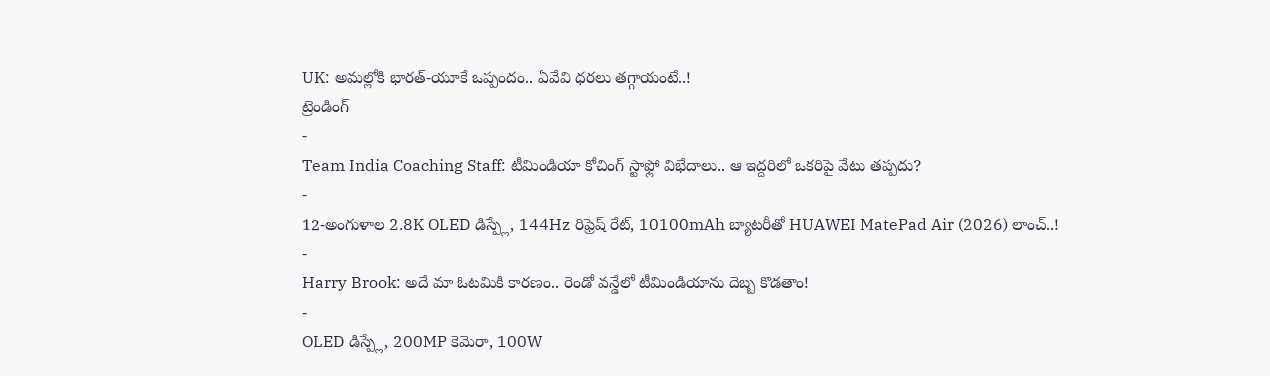UK: అమల్లోకి భారత్-యూకే ఒప్పందం.. ఏవేవి ధరలు తగ్గాయంటే..!
ట్రెండింగ్
-
Team India Coaching Staff: టీమిండియా కోచింగ్ స్టాఫ్లో విభేదాలు.. ఆ ఇద్దరిలో ఒకరిపై వేటు తప్పదు?
-
12-అంగుళాల 2.8K OLED డిస్ప్లే, 144Hz రిఫ్రెష్ రేట్, 10100mAh బ్యాటరీతో HUAWEI MatePad Air (2026) లాంచ్..!
-
Harry Brook: అదే మా ఓటమికి కారణం.. రెండో వన్డేలో టీమిండియాను దెబ్బ కొడతాం!
-
OLED డిస్ప్లే, 200MP కెమెరా, 100W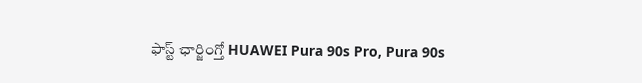ఫాస్ట్ ఛార్జింగ్తో HUAWEI Pura 90s Pro, Pura 90s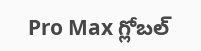Pro Max గ్లోబల్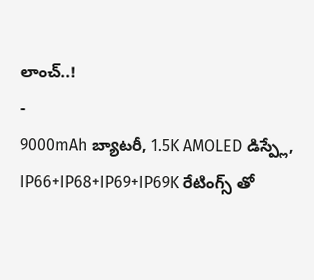లాంచ్..!
-
9000mAh బ్యాటరీ, 1.5K AMOLED డిస్ప్లే, IP66+IP68+IP69+IP69K రేటింగ్స్ తో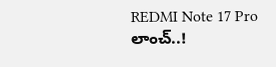REDMI Note 17 Pro లాంచ్..!